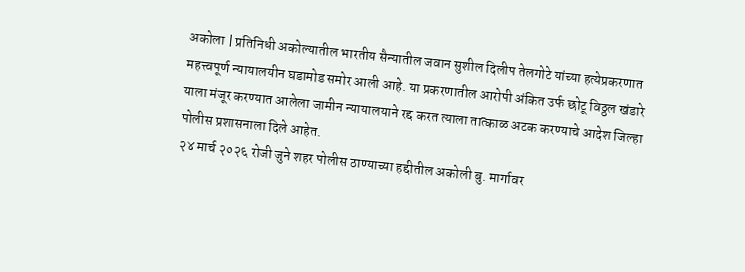अकोला | प्रतिनिधी अकोल्यातील भारतीय सैन्यातील जवान सुशील दिलीप तेलगोटे यांच्या हत्येप्रकरणात महत्त्वपूर्ण न्यायालयीन घडामोड समोर आली आहे. या प्रकरणातील आरोपी अंकित उर्फ छोटू विठ्ठल खंडारे याला मंजूर करण्यात आलेला जामीन न्यायालयाने रद्द करत त्याला तात्काळ अटक करण्याचे आदेश जिल्हा पोलीस प्रशासनाला दिले आहेत.
२४ मार्च २०२६ रोजी जुने शहर पोलीस ठाण्याच्या हद्दीतील अकोली बु. मार्गावर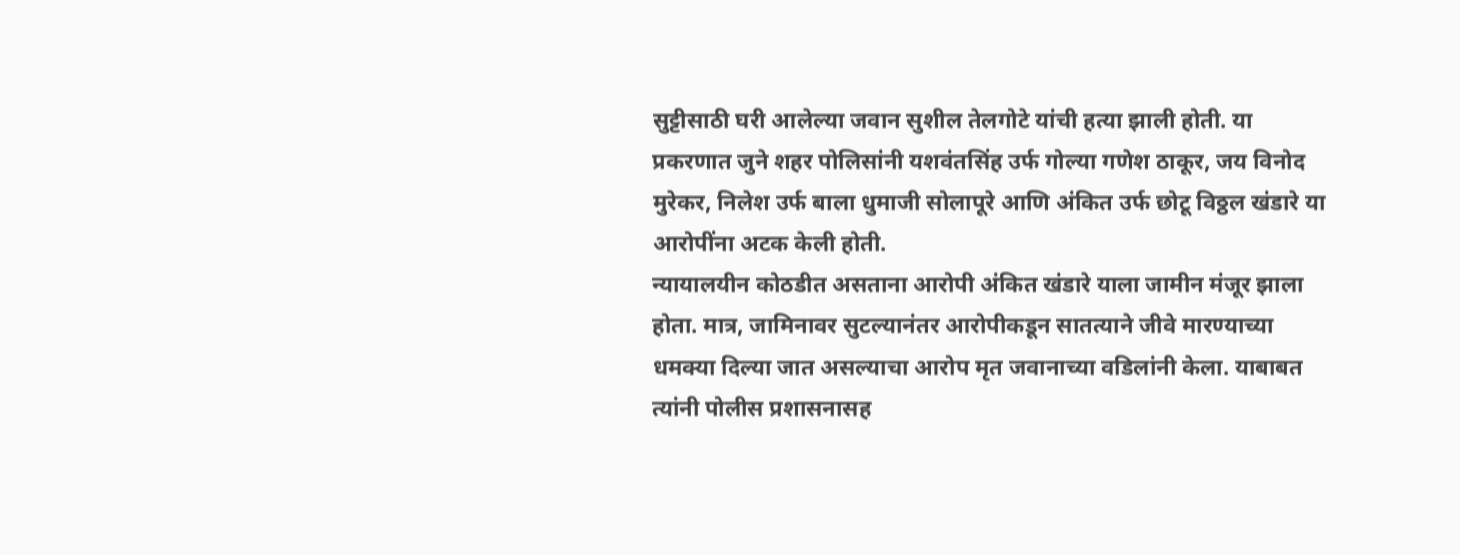सुट्टीसाठी घरी आलेल्या जवान सुशील तेलगोटे यांची हत्या झाली होती. या प्रकरणात जुने शहर पोलिसांनी यशवंतसिंह उर्फ गोल्या गणेश ठाकूर, जय विनोद मुरेकर, निलेश उर्फ बाला धुमाजी सोलापूरे आणि अंकित उर्फ छोटू विठ्ठल खंडारे या आरोपींना अटक केली होती.
न्यायालयीन कोठडीत असताना आरोपी अंकित खंडारे याला जामीन मंजूर झाला होता. मात्र, जामिनावर सुटल्यानंतर आरोपीकडून सातत्याने जीवे मारण्याच्या धमक्या दिल्या जात असल्याचा आरोप मृत जवानाच्या वडिलांनी केला. याबाबत त्यांनी पोलीस प्रशासनासह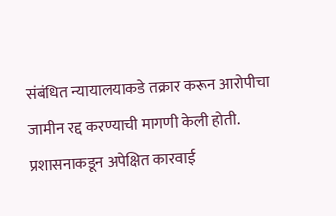संबंधित न्यायालयाकडे तक्रार करून आरोपीचा जामीन रद्द करण्याची मागणी केली होती.
प्रशासनाकडून अपेक्षित कारवाई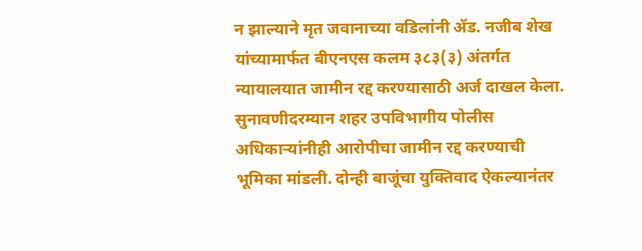न झाल्याने मृत जवानाच्या वडिलांनी ॲड. नजीब शेख यांच्यामार्फत बीएनएस कलम ३८३(३) अंतर्गत न्यायालयात जामीन रद्द करण्यासाठी अर्ज दाखल केला. सुनावणीदरम्यान शहर उपविभागीय पोलीस अधिकाऱ्यांनीही आरोपीचा जामीन रद्द करण्याची भूमिका मांडली. दोन्ही बाजूंचा युक्तिवाद ऐकल्यानंतर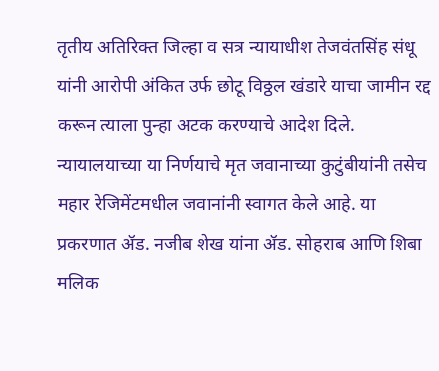तृतीय अतिरिक्त जिल्हा व सत्र न्यायाधीश तेजवंतसिंह संधू यांनी आरोपी अंकित उर्फ छोटू विठ्ठल खंडारे याचा जामीन रद्द करून त्याला पुन्हा अटक करण्याचे आदेश दिले.
न्यायालयाच्या या निर्णयाचे मृत जवानाच्या कुटुंबीयांनी तसेच महार रेजिमेंटमधील जवानांनी स्वागत केले आहे. या प्रकरणात ॲड. नजीब शेख यांना ॲड. सोहराब आणि शिबा मलिक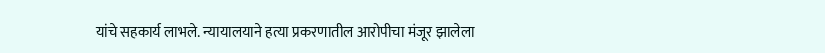यांचे सहकार्य लाभले. न्यायालयाने हत्या प्रकरणातील आरोपीचा मंजूर झालेला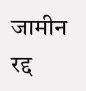जामीन रद्द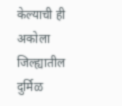केल्याची ही अकोला जिल्ह्यातील दुर्मिळ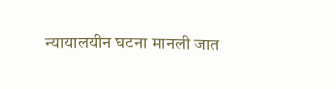न्यायालयीन घटना मानली जात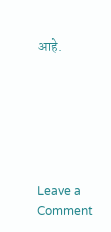आहे.






Leave a Comment